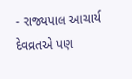- રાજ્યપાલ આચાર્ય દેવવ્રતએ પણ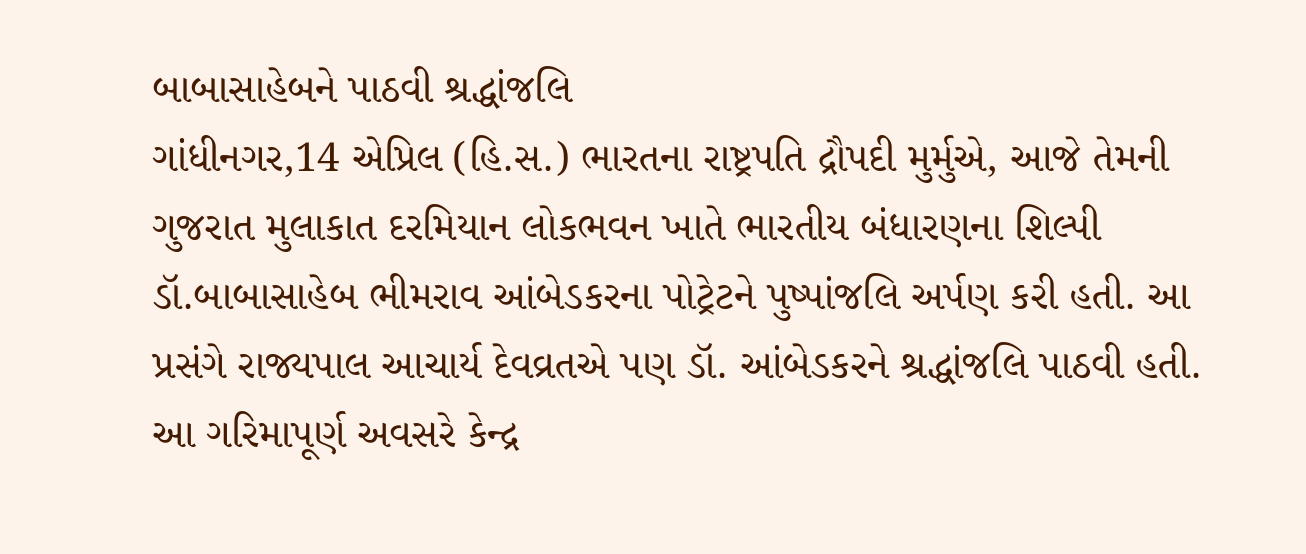બાબાસાહેબને પાઠવી શ્રદ્ધાંજલિ
ગાંધીનગર,14 એપ્રિલ (હિ.સ.) ભારતના રાષ્ટ્રપતિ દ્રૌપદી મુર્મુએ, આજે તેમની ગુજરાત મુલાકાત દરમિયાન લોકભવન ખાતે ભારતીય બંધારણના શિલ્પી ડૉ.બાબાસાહેબ ભીમરાવ આંબેડકરના પોટ્રેટને પુષ્પાંજલિ અર્પણ કરી હતી. આ પ્રસંગે રાજ્યપાલ આચાર્ય દેવવ્રતએ પણ ડૉ. આંબેડકરને શ્રદ્ધાંજલિ પાઠવી હતી.
આ ગરિમાપૂર્ણ અવસરે કેન્દ્ર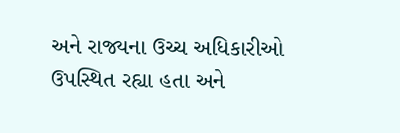અને રાજ્યના ઉચ્ચ અધિકારીઓ ઉપસ્થિત રહ્યા હતા અને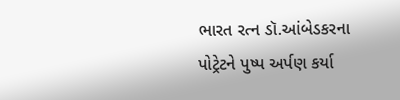ભારત રત્ન ડૉ.આંબેડકરના પોટ્રેટને પુષ્પ અર્પણ કર્યા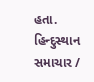હતા.
હિન્દુસ્થાન સમાચાર /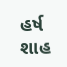હર્ષ શાહ